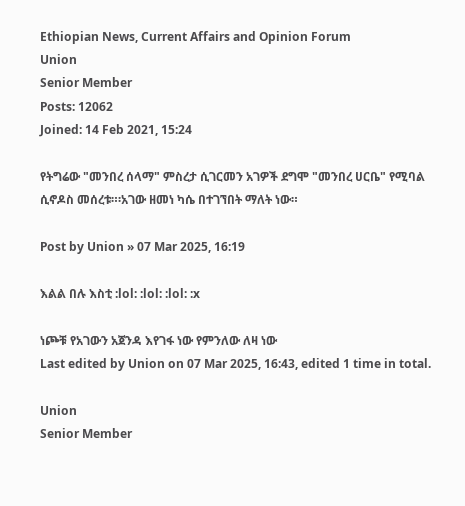Ethiopian News, Current Affairs and Opinion Forum
Union
Senior Member
Posts: 12062
Joined: 14 Feb 2021, 15:24

የትግሬው "መንበረ ሰላማ" ምስረታ ሲገርመን አገዎች ደግሞ "መንበረ ሀርቤ" የሚባል ሲኖዶስ መሰረቱ።፡አገው ዘመነ ካሴ በተገኘበት ማለት ነው።

Post by Union » 07 Mar 2025, 16:19

እልል በሉ እስቲ :lol: :lol: :lol: :x

ነጮቹ የአገውን አጀንዳ እየገፋ ነው የምንለው ለዛ ነው
Last edited by Union on 07 Mar 2025, 16:43, edited 1 time in total.

Union
Senior Member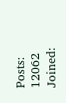Posts: 12062
Joined: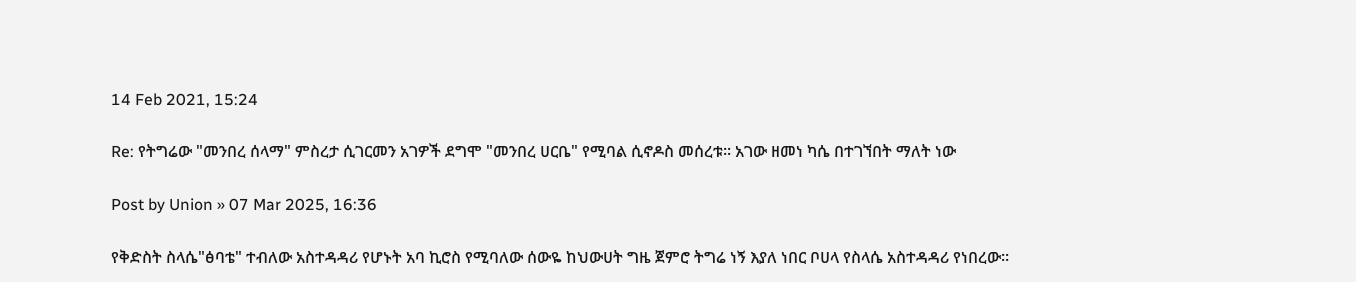14 Feb 2021, 15:24

Re: የትግሬው "መንበረ ሰላማ" ምስረታ ሲገርመን አገዎች ደግሞ "መንበረ ሀርቤ" የሚባል ሲኖዶስ መሰረቱ። አገው ዘመነ ካሴ በተገኘበት ማለት ነው

Post by Union » 07 Mar 2025, 16:36

የቅድስት ስላሴ"ፅባቴ" ተብለው አስተዳዳሪ የሆኑት አባ ኪሮስ የሚባለው ሰውዬ ከህውሀት ግዜ ጀምሮ ትግሬ ነኝ እያለ ነበር ቦሀላ የስላሴ አስተዳዳሪ የነበረው።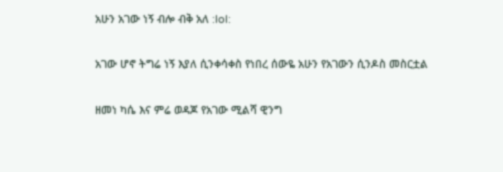አሁን አገው ነኝ ብሎ ብቅ አለ :lol:

አገው ሆኖ ትግሬ ነኝ እያለ ሲንቀሳቀስ የነበረ ሰውዬ አሁን የአገውን ሲንዶስ መስርቷል

ዘመነ ካሴ እና ምሬ ወዳጆ የአገው ሚልሻ ዊንግ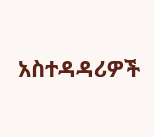አስተዳዳሪዎች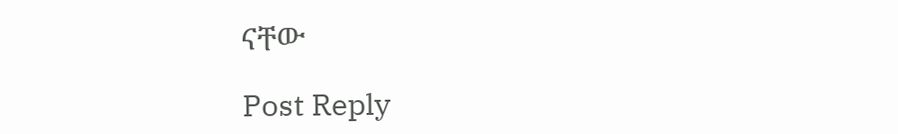ናቸው

Post Reply